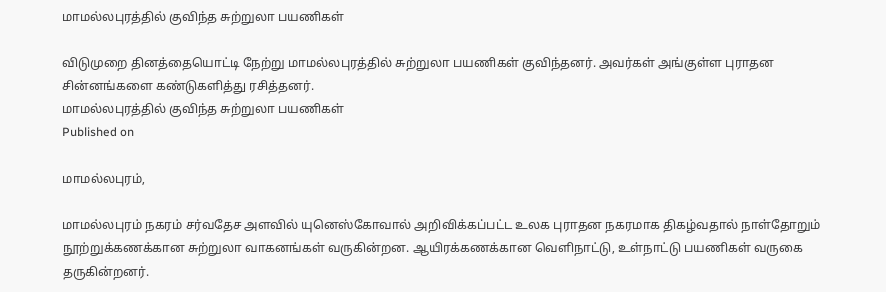மாமல்லபுரத்தில் குவிந்த சுற்றுலா பயணிகள்

விடுமுறை தினத்தையொட்டி நேற்று மாமல்லபுரத்தில் சுற்றுலா பயணிகள் குவிந்தனர். அவர்கள் அங்குள்ள புராதன சின்னங்களை கண்டுகளித்து ரசித்தனர்.
மாமல்லபுரத்தில் குவிந்த சுற்றுலா பயணிகள்
Published on

மாமல்லபுரம்,

மாமல்லபுரம் நகரம் சர்வதேச அளவில் யுனெஸ்கோவால் அறிவிக்கப்பட்ட உலக புராதன நகரமாக திகழ்வதால் நாள்தோறும் நூற்றுக்கணக்கான சுற்றுலா வாகனங்கள் வருகின்றன. ஆயிரக்கணக்கான வெளிநாட்டு, உள்நாட்டு பயணிகள் வருகை தருகின்றனர்.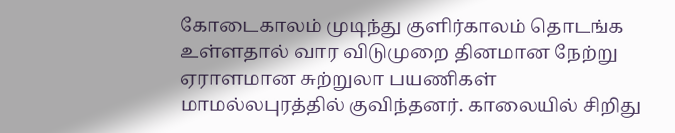கோடைகாலம் முடிந்து குளிர்காலம் தொடங்க உள்ளதால் வார விடுமுறை தினமான நேற்று ஏராளமான சுற்றுலா பயணிகள் மாமல்லபுரத்தில் குவிந்தனர். காலையில் சிறிது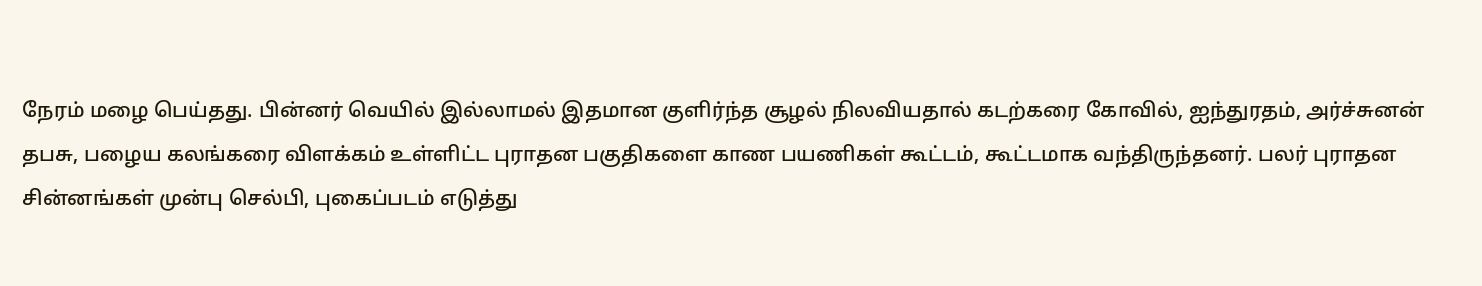நேரம் மழை பெய்தது. பின்னர் வெயில் இல்லாமல் இதமான குளிர்ந்த சூழல் நிலவியதால் கடற்கரை கோவில், ஐந்துரதம், அர்ச்சுனன் தபசு, பழைய கலங்கரை விளக்கம் உள்ளிட்ட புராதன பகுதிகளை காண பயணிகள் கூட்டம், கூட்டமாக வந்திருந்தனர். பலர் புராதன சின்னங்கள் முன்பு செல்பி, புகைப்படம் எடுத்து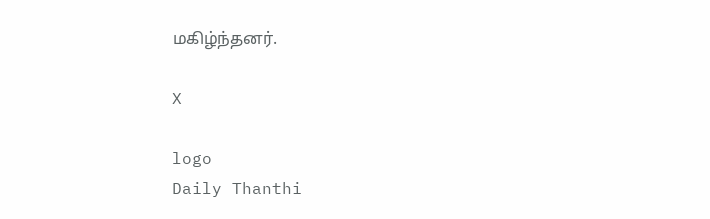மகிழ்ந்தனர்.

X

logo
Daily Thanthi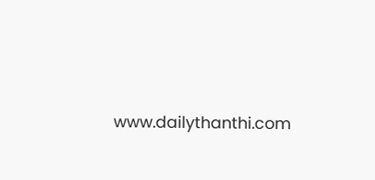www.dailythanthi.com